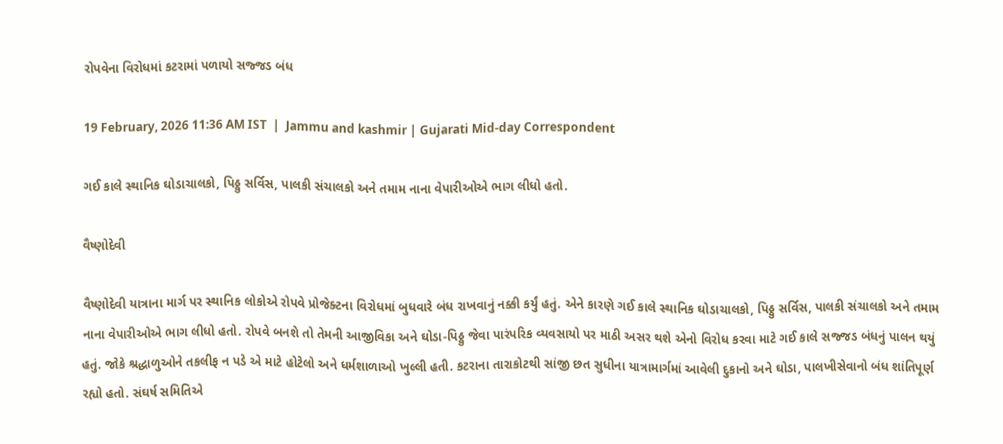રોપવેના વિરોધમાં કટરામાં પળાયો સજ્જડ બંધ

19 February, 2026 11:36 AM IST  |  Jammu and kashmir | Gujarati Mid-day Correspondent

ગઈ કાલે સ્થાનિક ઘોડાચાલકો, પિઠ્ઠુ સર્વિસ, પાલકી સંચાલકો અને તમામ નાના વેપારીઓએ ભાગ લીધો હતો.

વૈષ્ણોદેવી

વૈષ્ણોદેવી યાત્રાના માર્ગ પર સ્થાનિક લોકોએ રોપવે પ્રોજેક્ટના વિરોધમાં બુધવારે બંધ રાખવાનું નક્કી કર્યું હતું. એને કારણે ગઈ કાલે સ્થાનિક ઘોડાચાલકો, પિઠ્ઠુ સર્વિસ, પાલકી સંચાલકો અને તમામ નાના વેપારીઓએ ભાગ લીધો હતો. રોપવે બનશે તો તેમની આજીવિકા અને ઘોડા-પિઠ્ઠુ જેવા પારંપરિક વ્યવસાયો પર માઠી અસર થશે એનો વિરોધ કરવા માટે ગઈ કાલે સજ્જડ બંધનું પાલન થયું હતું. જોકે શ્રદ્ધાળુઓને તકલીફ ન પડે એ માટે હોટેલો અને ધર્મશાળાઓ ખુલ્લી હતી. કટરાના તારાકોટથી સાંજી છત સુધીના યાત્રામાર્ગમાં આવેલી દુકાનો અને ઘોડા, પાલખીસેવાનો બંધ શાંતિપૂર્ણ રહ્યો હતો. સંઘર્ષ સમિતિએ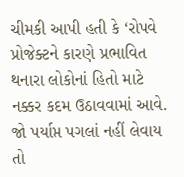ચીમકી આપી હતી કે ‘રોપવે પ્રોજેક્ટને કારણે પ્રભાવિત થનારા લોકોનાં હિતો માટે નક્કર કદમ ઉઠાવવામાં આવે. જો પર્યાપ્ત પગલાં નહીં લેવાય તો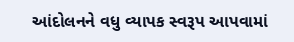આંદોલનને વધુ વ્યાપક સ્વરૂપ આપવામાં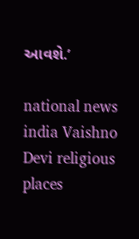આવશે.’

national news india Vaishno Devi religious places